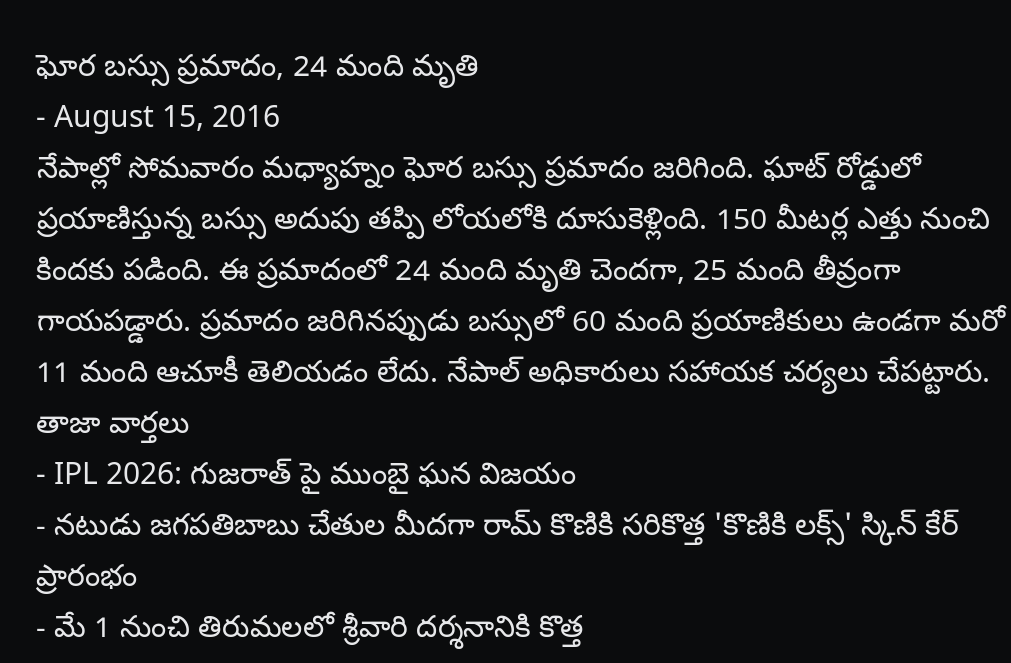ఘోర బస్సు ప్రమాదం, 24 మంది మృతి
- August 15, 2016
నేపాల్లో సోమవారం మధ్యాహ్నం ఘోర బస్సు ప్రమాదం జరిగింది. ఘాట్ రోడ్డులో ప్రయాణిస్తున్న బస్సు అదుపు తప్పి లోయలోకి దూసుకెళ్లింది. 150 మీటర్ల ఎత్తు నుంచి కిందకు పడింది. ఈ ప్రమాదంలో 24 మంది మృతి చెందగా, 25 మంది తీవ్రంగా గాయపడ్డారు. ప్రమాదం జరిగినప్పుడు బస్సులో 60 మంది ప్రయాణికులు ఉండగా మరో 11 మంది ఆచూకీ తెలియడం లేదు. నేపాల్ అధికారులు సహాయక చర్యలు చేపట్టారు.
తాజా వార్తలు
- IPL 2026: గుజరాత్ పై ముంబై ఘన విజయం
- నటుడు జగపతిబాబు చేతుల మీదగా రామ్ కొణికి సరికొత్త 'కొణికి లక్స్' స్కిన్ కేర్ ప్రారంభం
- మే 1 నుంచి తిరుమలలో శ్రీవారి దర్శనానికి కొత్త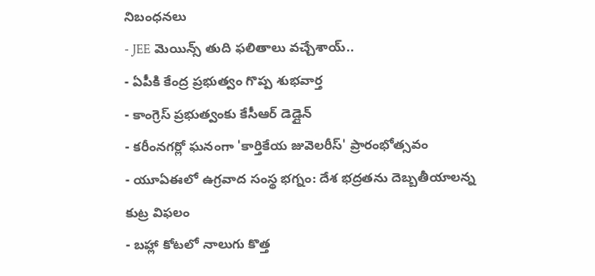నిబంధనలు
- JEE మెయిన్స్ తుది ఫలితాలు వచ్చేశాయ్..
- ఏపీకి కేంద్ర ప్రభుత్వం గొప్ప శుభవార్త
- కాంగ్రెస్ ప్రభుత్వంకు కేసీఆర్ డెడ్లైన్
- కరీంనగర్లో ఘనంగా 'కార్తికేయ జువెలరీస్' ప్రారంభోత్సవం
- యూఏఈలో ఉగ్రవాద సంస్థ భగ్నం: దేశ భద్రతను దెబ్బతీయాలన్న కుట్ర విఫలం
- బహ్లా కోటలో నాలుగు కొత్త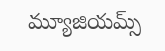మ్యూజియమ్స్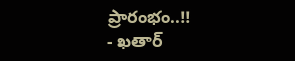ప్రారంభం..!!
- ఖతార్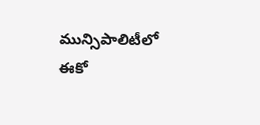మున్సిపాలిటీలో ఈకో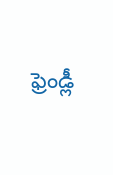ఫ్రెండ్లీ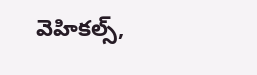వెహికల్స్,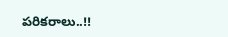పరికరాలు..!!